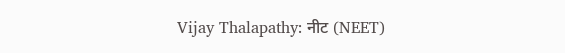Vijay Thalapathy: नीट (NEET)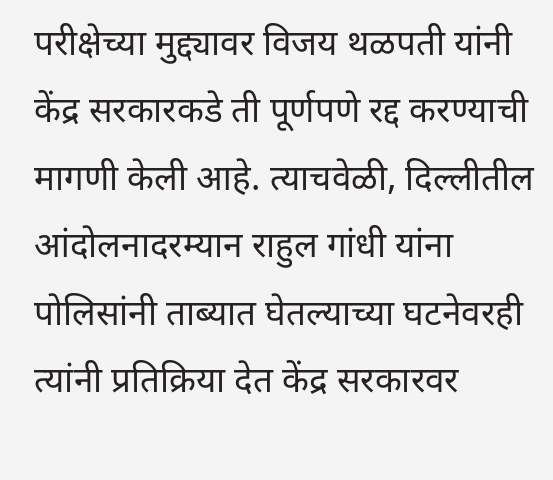परीक्षेच्या मुद्द्यावर विजय थळपती यांनी केंद्र सरकारकडे ती पूर्णपणे रद्द करण्याची मागणी केली आहे. त्याचवेळी, दिल्लीतील आंदोलनादरम्यान राहुल गांधी यांना पोलिसांनी ताब्यात घेतल्याच्या घटनेवरही त्यांनी प्रतिक्रिया देत केंद्र सरकारवर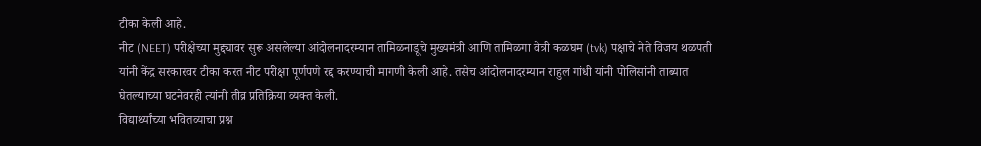टीका केली आहे.
नीट (NEET) परीक्षेच्या मुद्द्यावर सुरू असलेल्या आंदोलनादरम्यान तामिळनाडूचे मुख्यमंत्री आणि तामिळगा वेत्री कळघम (tvk) पक्षाचे नेते विजय थळपती यांनी केंद्र सरकारवर टीका करत नीट परीक्षा पूर्णपणे रद्द करण्याची मागणी केली आहे. तसेच आंदोलनादरम्यान राहुल गांधी यांनी पोलिसांनी ताब्यात घेतल्याच्या घटनेवरही त्यांनी तीव्र प्रतिक्रिया व्यक्त केली.
विद्यार्थ्यांच्या भवितव्याचा प्रश्न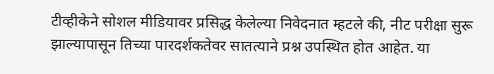टीव्हीकेने सोशल मीडियावर प्रसिद्ध केलेल्या निवेदनात म्हटले की, नीट परीक्षा सुरू झाल्यापासून तिच्या पारदर्शकतेवर सातत्याने प्रश्न उपस्थित होत आहेत. या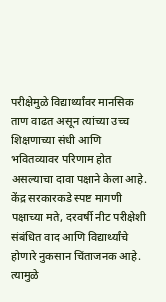परीक्षेमुळे विद्यार्थ्यांवर मानसिक ताण वाढत असून त्यांच्या उच्च शिक्षणाच्या संधी आणि भवितव्यावर परिणाम होत असल्याचा दावा पक्षाने केला आहे.
केंद्र सरकारकडे स्पष्ट मागणी
पक्षाच्या मते, दरवर्षी नीट परीक्षेशी संबंधित वाद आणि विद्यार्थ्यांचे होणारे नुकसान चिंताजनक आहे. त्यामुळे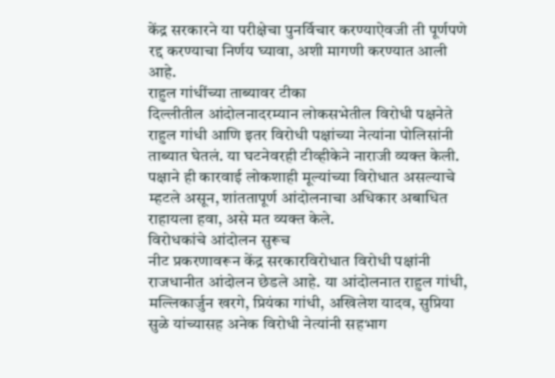केंद्र सरकारने या परीक्षेचा पुनर्विचार करण्याऐवजी ती पूर्णपणे रद्द करण्याचा निर्णय घ्यावा, अशी मागणी करण्यात आली आहे.
राहुल गांधींच्या ताब्यावर टीका
दिल्लीतील आंदोलनादरम्यान लोकसभेतील विरोधी पक्षनेते राहुल गांधी आणि इतर विरोधी पक्षांच्या नेत्यांना पोलिसांनी ताब्यात घेतलं. या घटनेवरही टीव्हीकेने नाराजी व्यक्त केली. पक्षाने ही कारवाई लोकशाही मूल्यांच्या विरोधात असल्याचे म्हटले असून, शांततापूर्ण आंदोलनाचा अधिकार अबाधित राहायला हवा, असे मत व्यक्त केले.
विरोधकांचे आंदोलन सुरूच
नीट प्रकरणावरून केंद्र सरकारविरोधात विरोधी पक्षांनी राजधानीत आंदोलन छेडले आहे. या आंदोलनात राहुल गांधी, मल्लिकार्जुन खरगे, प्रियंका गांधी, अखिलेश यादव, सुप्रिया सुळे यांच्यासह अनेक विरोधी नेत्यांनी सहभाग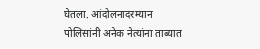घेतला. आंदोलनादरम्यान पोलिसांनी अनेक नेत्यांना ताब्यात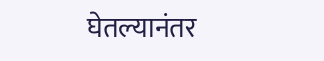घेतल्यानंतर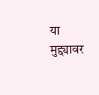या मुद्द्यावर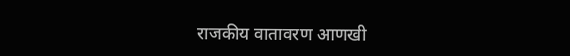राजकीय वातावरण आणखी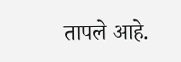तापले आहे.